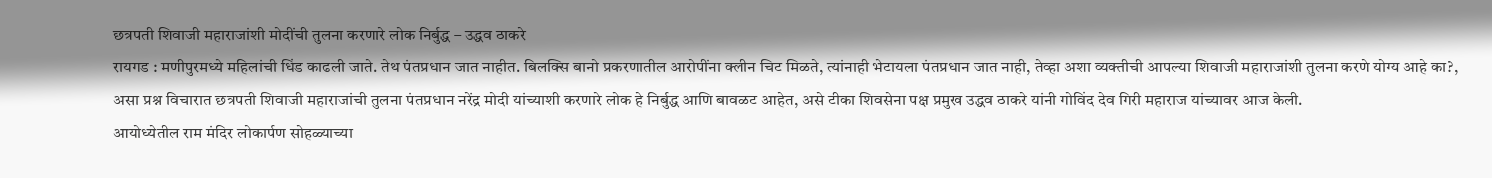छत्रपती शिवाजी महाराजांशी मोदींची तुलना करणारे लोक निर्बुद्ध – उद्धव ठाकरे
रायगड : मणीपुरमध्ये महिलांची धिंड काढली जाते. तेथ पंतप्रधान जात नाहीत. बिलक्सि बानो प्रकरणातील आरोपींना क्लीन चिट मिळते, त्यांनाही भेटायला पंतप्रधान जात नाही, तेव्हा अशा व्यक्तीची आपल्या शिवाजी महाराजांशी तुलना करणे योग्य आहे का?, असा प्रश्न विचारात छत्रपती शिवाजी महाराजांची तुलना पंतप्रधान नरेंद्र मोदी यांच्याशी करणारे लोक हे निर्बुद्ध आणि बावळट आहेत, असे टीका शिवसेना पक्ष प्रमुख उद्धव ठाकरे यांनी गोविंद देव गिरी महाराज यांच्यावर आज केली.
आयोध्येतील राम मंदिर लोकार्पण सोहळ्याच्या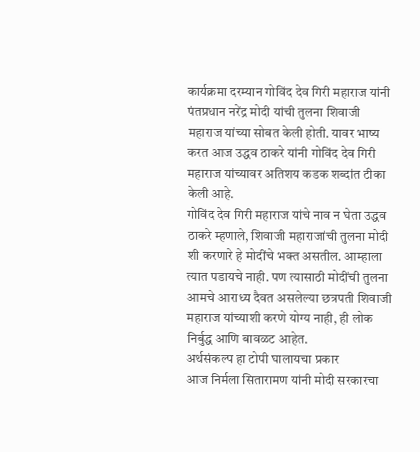कार्यक्रमा दरम्यान गोविंद देव गिरी महाराज यांनी पंतप्रधान नरेंद्र मोदी यांची तुलना शिवाजी महाराज यांच्या सोबत केली होती. यावर भाष्य करत आज उद्धव ठाकरे यांनी गोविंद देव गिरी महाराज यांच्यावर अतिशय कडक शब्दांत टीका केली आहे.
गोविंद देव गिरी महाराज यांचे नाव न घेता उद्धव ठाकरे म्हणाले, शिवाजी महाराजांची तुलना मोदी शी करणारे हे मोदींचे भक्त असतील. आम्हाला त्यात पडायचे नाही. पण त्यासाठी मोदींची तुलना आमचे आराध्य दैवत असलेल्या छत्रपती शिवाजी महाराज यांच्याशी करणे योग्य नाही, ही लोक निर्बुद्ध आणि बावळट आहेत.
अर्थसंकल्प हा टोपी घालायचा प्रकार
आज निर्मला सितारामण यांनी मोदी सरकारचा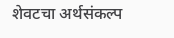शेवटचा अर्थसंकल्प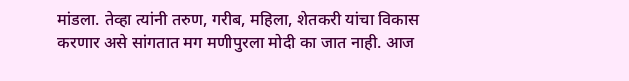मांडला. तेव्हा त्यांनी तरुण, गरीब, महिला, शेतकरी यांचा विकास करणार असे सांगतात मग मणीपुरला मोदी का जात नाही. आज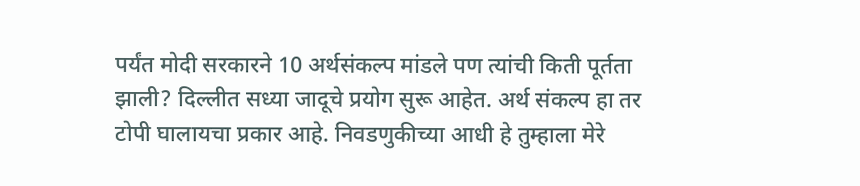पर्यंत मोदी सरकारने 10 अर्थसंकल्प मांडले पण त्यांची किती पूर्तता झाली? दिल्लीत सध्या जादूचे प्रयोग सुरू आहेत. अर्थ संकल्प हा तर टोपी घालायचा प्रकार आहे. निवडणुकीच्या आधी हे तुम्हाला मेरे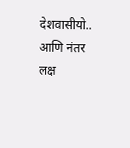देशवासीयो.. आणि नंतर लक्ष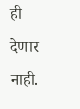ही देणार नाही.